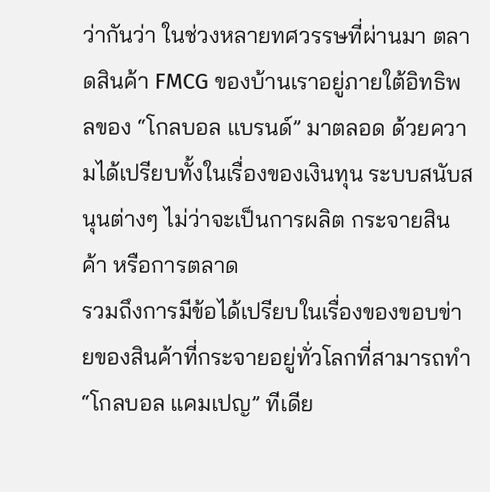ว่ากันว่า ในช่วงหลายทศวรรษที่ผ่านมา ตลาดสินค้า FMCG ของบ้านเราอยู่ภายใต้อิทธิพลของ “โกลบอล แบรนด์” มาตลอด ด้วยความได้เปรียบทั้งในเรื่องของเงินทุน ระบบสนับสนุนต่างๆ ไม่ว่าจะเป็นการผลิต กระจายสินค้า หรือการตลาด
รวมถึงการมีข้อได้เปรียบในเรื่องของขอบข่ายของสินค้าที่กระจายอยู่ทั่วโลกที่สามารถทำ “โกลบอล แคมเปญ” ทีเดีย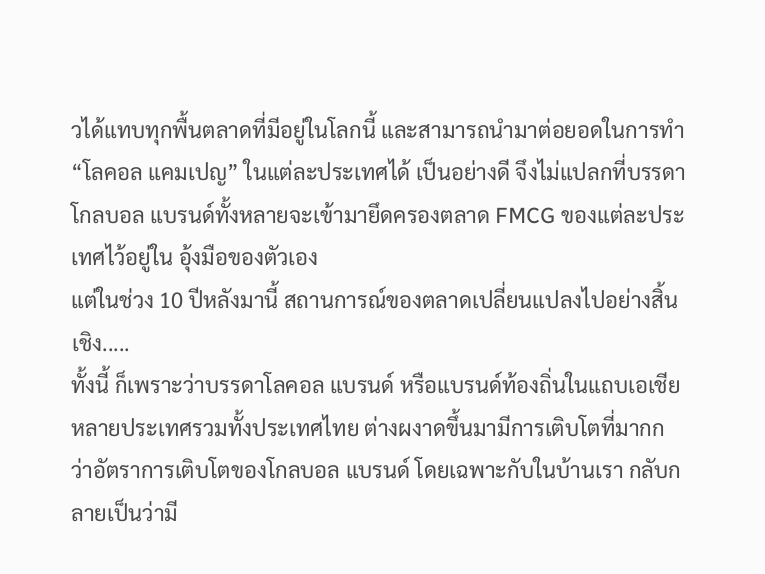วได้แทบทุกพื้นตลาดที่มีอยู่ในโลกนี้ และสามารถนำมาต่อยอดในการทำ “โลคอล แคมเปญ” ในแต่ละประเทศได้ เป็นอย่างดี จึงไม่แปลกที่บรรดาโกลบอล แบรนด์ทั้งหลายจะเข้ามายึดครองตลาด FMCG ของแต่ละประเทศไว้อยู่ใน อุ้งมือของตัวเอง
แต่ในช่วง 10 ปีหลังมานี้ สถานการณ์ของตลาดเปลี่ยนแปลงไปอย่างสิ้นเชิง.....
ทั้งนี้ ก็เพราะว่าบรรดาโลคอล แบรนด์ หรือแบรนด์ท้องถิ่นในแถบเอเชียหลายประเทศรวมทั้งประเทศไทย ต่างผงาดขึ้นมามีการเติบโตที่มากกว่าอัตราการเติบโตของโกลบอล แบรนด์ โดยเฉพาะกับในบ้านเรา กลับกลายเป็นว่ามี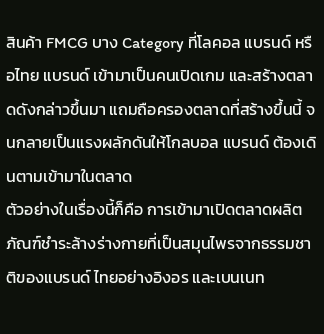สินค้า FMCG บาง Category ที่โลคอล แบรนด์ หรือไทย แบรนด์ เข้ามาเป็นคนเปิดเกม และสร้างตลาดดังกล่าวขึ้นมา แถมถือครองตลาดที่สร้างขึ้นนี้ จนกลายเป็นแรงผลักดันให้โกลบอล แบรนด์ ต้องเดินตามเข้ามาในตลาด
ตัวอย่างในเรื่องนี้ก็คือ การเข้ามาเปิดตลาดผลิตภัณฑ์ชำระล้างร่างกายที่เป็นสมุนไพรจากธรรมชาติของแบรนด์ ไทยอย่างอิงอร และเบนเนท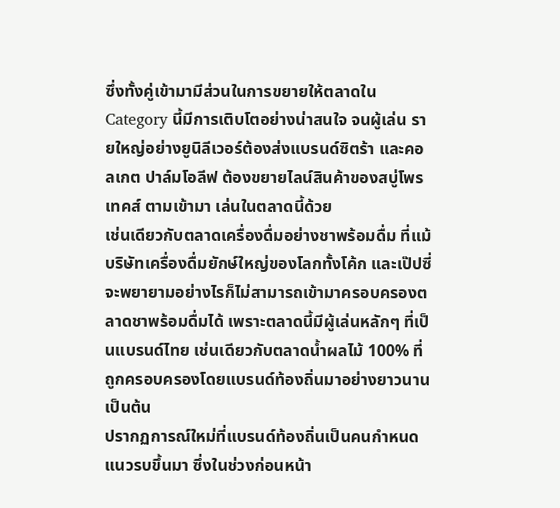ซึ่งทั้งคู่เข้ามามีส่วนในการขยายให้ตลาดใน Category นี้มีการเติบโตอย่างน่าสนใจ จนผู้เล่น รายใหญ่อย่างยูนิลีเวอร์ต้องส่งแบรนด์ซิตร้า และคอลเกต ปาล์มโอลีฟ ต้องขยายไลน์สินค้าของสบู่โพรเทคส์ ตามเข้ามา เล่นในตลาดนี้ด้วย
เช่นเดียวกับตลาดเครื่องดื่มอย่างชาพร้อมดื่ม ที่แม้บริษัทเครื่องดื่มยักษ์ใหญ่ของโลกทั้งโค้ก และเป๊ปซี่ จะพยายามอย่างไรก็ไม่สามารถเข้ามาครอบครองตลาดชาพร้อมดื่มได้ เพราะตลาดนี้มีผู้เล่นหลักๆ ที่เป็นแบรนด์ไทย เช่นเดียวกับตลาดน้ำผลไม้ 100% ที่ถูกครอบครองโดยแบรนด์ท้องถิ่นมาอย่างยาวนาน เป็นต้น
ปรากฏการณ์ใหม่ที่แบรนด์ท้องถิ่นเป็นคนกำหนดแนวรบขึ้นมา ซึ่งในช่วงก่อนหน้า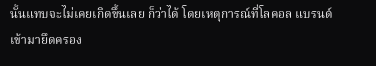นั้นแทบจะไม่เคยเกิดขึ้นเลย ก็ว่าได้ โดยเหตุการณ์ที่โลคอล แบรนด์ เข้ามายึดครอง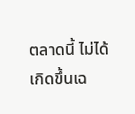ตลาดนี้ ไม่ได้เกิดขึ้นเฉ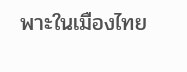พาะในเมืองไทย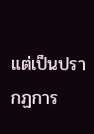แต่เป็นปรากฏการ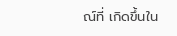ณ์ที่ เกิดขึ้นใน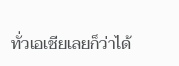ทั่วเอเชียเลยก็ว่าได้